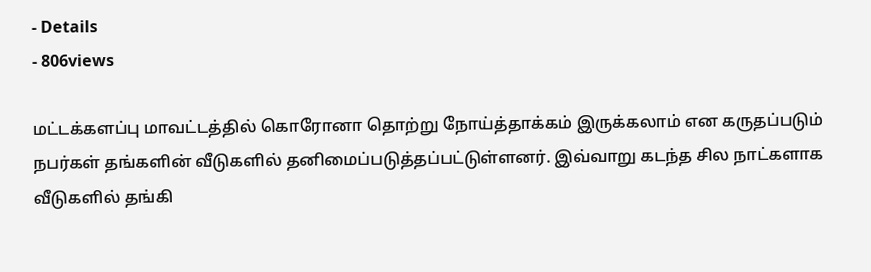- Details
- 806views

மட்டக்களப்பு மாவட்டத்தில் கொரோனா தொற்று நோய்த்தாக்கம் இருக்கலாம் என கருதப்படும் நபர்கள் தங்களின் வீடுகளில் தனிமைப்படுத்தப்பட்டுள்ளனர். இவ்வாறு கடந்த சில நாட்களாக வீடுகளில் தங்கி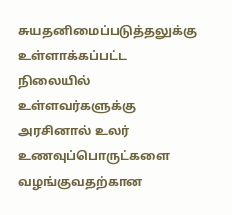சுயதனிமைப்படுத்தலுக்கு உள்ளாக்கப்பட்ட நிலையில் உள்ளவர்களுக்கு அரசினால் உலர் உணவுப்பொருட்களை வழங்குவதற்கான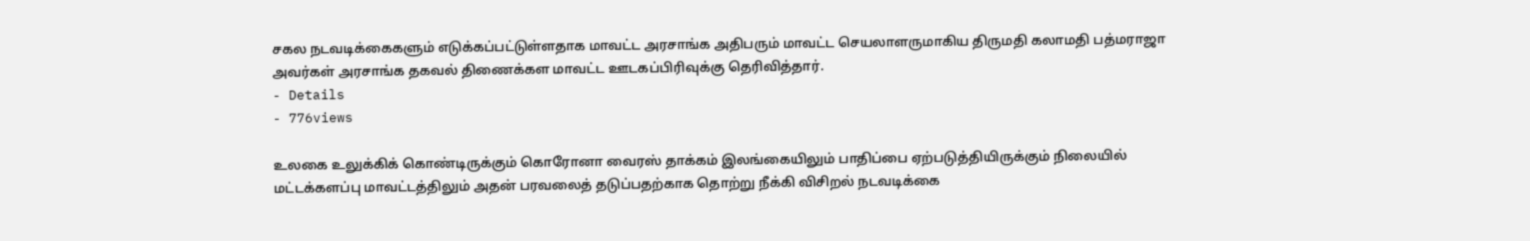சகல நடவடிக்கைகளும் எடுக்கப்பட்டுள்ளதாக மாவட்ட அரசாங்க அதிபரும் மாவட்ட செயலாளருமாகிய திருமதி கலாமதி பத்மராஜா அவர்கள் அரசாங்க தகவல் திணைக்கள மாவட்ட ஊடகப்பிரிவுக்கு தெரிவித்தார்.
- Details
- 776views

உலகை உலுக்கிக் கொண்டிருக்கும் கொரோனா வைரஸ் தாக்கம் இலங்கையிலும் பாதிப்பை ஏற்படுத்தியிருக்கும் நிலையில் மட்டக்களப்பு மாவட்டத்திலும் அதன் பரவலைத் தடுப்பதற்காக தொற்று நீக்கி விசிறல் நடவடிக்கை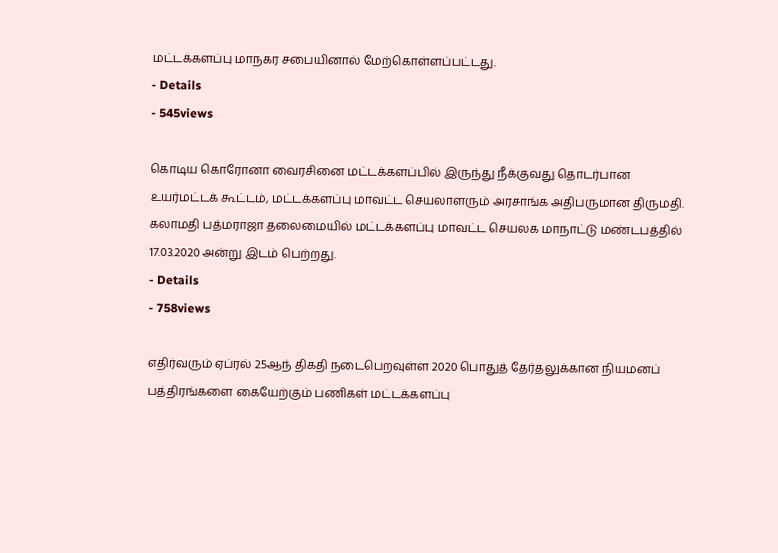மட்டக்களப்பு மாநகர சபையினால் மேற்கொள்ளப்பட்டது.
- Details
- 545views

கொடிய கொரோனா வைரசினை மட்டக்களப்பில் இருந்து நீக்குவது தொடர்பான உயர்மட்டக் கூட்டம், மட்டக்களப்பு மாவட்ட செயலாளரும் அரசாங்க அதிபருமான திருமதி. கலாமதி பத்மராஜா தலைமையில் மட்டக்களப்பு மாவட்ட செயலக மாநாட்டு மண்டபத்தில் 17.03.2020 அன்று இடம் பெற்றது.
- Details
- 758views

எதிர்வரும் ஏப்ரல் 25ஆந் திகதி நடைபெறவுள்ள 2020 பொதுத் தேர்தலுக்கான நியமனப் பத்திரங்களை கையேற்கும் பணிகள் மட்டக்களப்பு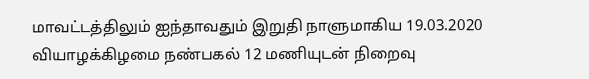மாவட்டத்திலும் ஐந்தாவதும் இறுதி நாளுமாகிய 19.03.2020 வியாழக்கிழமை நண்பகல் 12 மணியுடன் நிறைவு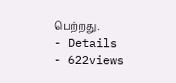பெற்றது.
- Details
- 622views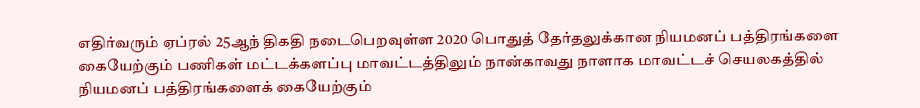எதிர்வரும் ஏப்ரல் 25ஆந் திகதி நடைபெறவுள்ள 2020 பொதுத் தேர்தலுக்கான நியமனப் பத்திரங்களை கையேற்கும் பணிகள் மட்டக்களப்பு மாவட்டத்திலும் நான்காவது நாளாக மாவட்டச் செயலகத்தில் நியமனப் பத்திரங்களைக் கையேற்கும்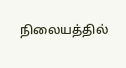நிலையத்தில்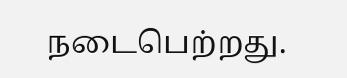நடைபெற்றது.